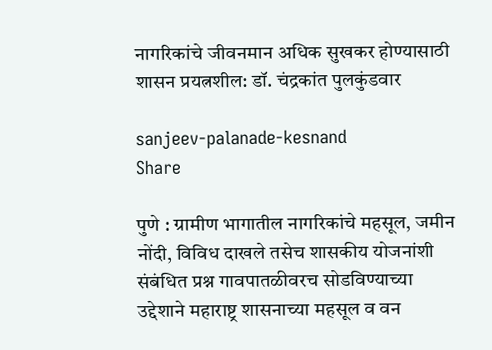नागरिकांचे जीवनमान अधिक सुखकर होण्यासाठी शासन प्रयत्नशील: डॉ. चंद्रकांत पुलकुंडवार

sanjeev-palanade-kesnand
Share

पुणे : ग्रामीण भागातील नागरिकांचे महसूल, जमीन नोंदी, विविध दाखले तसेच शासकीय योजनांशी संबंधित प्रश्न गावपातळीवरच सोडविण्याच्या उद्देशाने महाराष्ट्र शासनाच्या महसूल व वन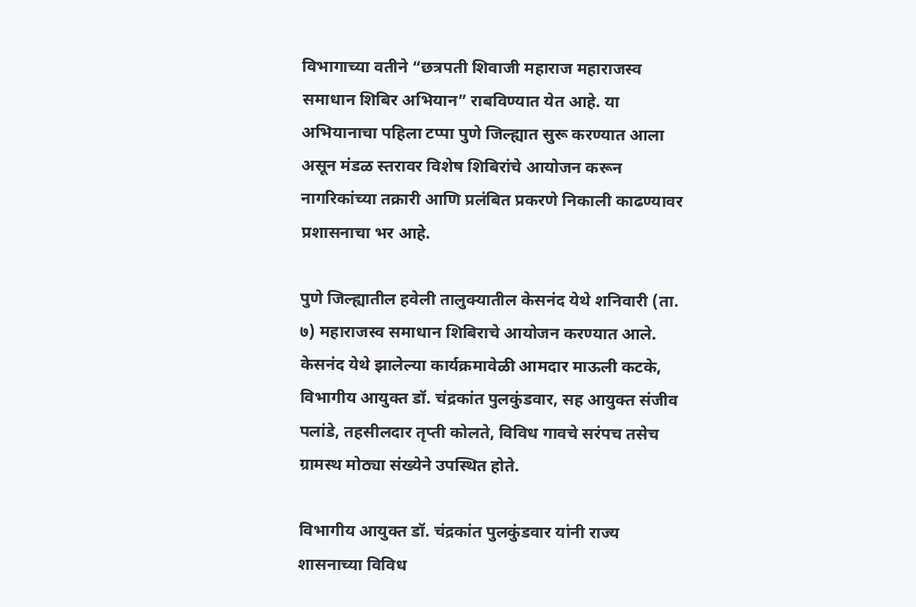विभागाच्या वतीने “छत्रपती शिवाजी महाराज महाराजस्व समाधान शिबिर अभियान” राबविण्यात येत आहे. या अभियानाचा पहिला टप्पा पुणे जिल्ह्यात सुरू करण्यात आला असून मंडळ स्तरावर विशेष शिबिरांचे आयोजन करून नागरिकांच्या तक्रारी आणि प्रलंबित प्रकरणे निकाली काढण्यावर प्रशासनाचा भर आहे.

पुणे जिल्ह्यातील हवेली तालुक्यातील केसनंद येथे शनिवारी (ता. ७) महाराजस्व समाधान शिबिराचे आयोजन करण्यात आले. केसनंद येथे झालेल्या कार्यक्रमावेळी आमदार माऊली कटके, विभागीय आयुक्त डॉ. चंद्रकांत पुलकुंडवार, सह आयुक्त संजीव पलांडे, तहसीलदार तृप्ती कोलते, विविध गावचे सरंपच तसेच ग्रामस्थ मोठ्या संख्येने उपस्थित होते.

विभागीय आयुक्त डॉ. चंद्रकांत पुलकुंडवार यांनी राज्य शासनाच्या विविध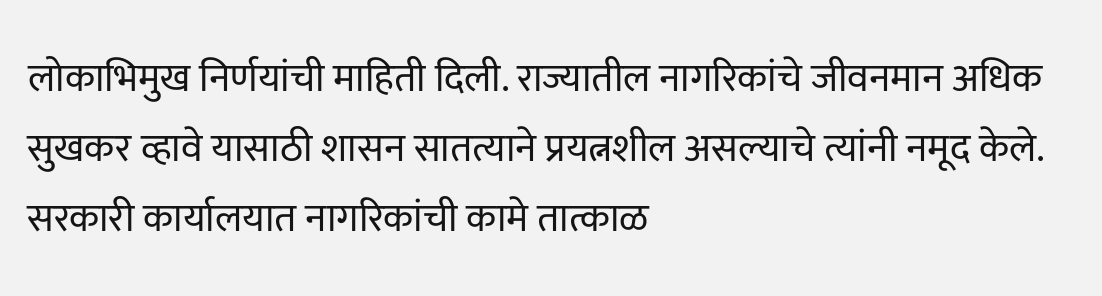लोकाभिमुख निर्णयांची माहिती दिली. राज्यातील नागरिकांचे जीवनमान अधिक सुखकर व्हावे यासाठी शासन सातत्याने प्रयत्नशील असल्याचे त्यांनी नमूद केले. सरकारी कार्यालयात नागरिकांची कामे तात्काळ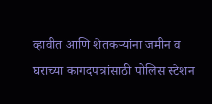व्हावीत आणि शेतकऱ्यांना जमीन व घराच्या कागदपत्रांसाठी पोलिस स्टेशन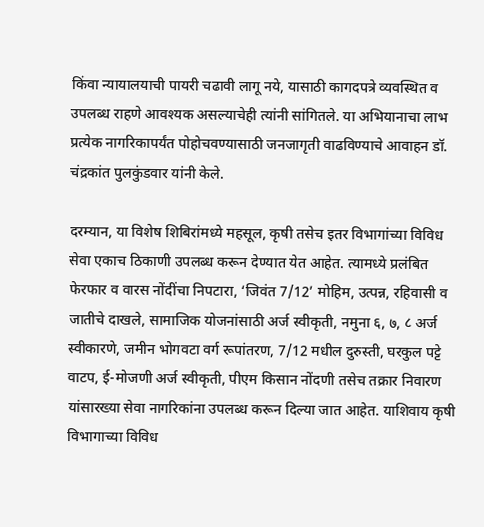किंवा न्यायालयाची पायरी चढावी लागू नये, यासाठी कागदपत्रे व्यवस्थित व उपलब्ध राहणे आवश्यक असल्याचेही त्यांनी सांगितले. या अभियानाचा लाभ प्रत्येक नागरिकापर्यंत पोहोचवण्यासाठी जनजागृती वाढविण्याचे आवाहन डॉ. चंद्रकांत पुलकुंडवार यांनी केले.

दरम्यान, या विशेष शिबिरांमध्ये महसूल, कृषी तसेच इतर विभागांच्या विविध सेवा एकाच ठिकाणी उपलब्ध करून देण्यात येत आहेत. त्यामध्ये प्रलंबित फेरफार व वारस नोंदींचा निपटारा, ‘जिवंत 7/12’ मोहिम, उत्पन्न, रहिवासी व जातीचे दाखले, सामाजिक योजनांसाठी अर्ज स्वीकृती, नमुना ६, ७, ८ अर्ज स्वीकारणे, जमीन भोगवटा वर्ग रूपांतरण, 7/12 मधील दुरुस्ती, घरकुल पट्टे वाटप, ई-मोजणी अर्ज स्वीकृती, पीएम किसान नोंदणी तसेच तक्रार निवारण यांसारख्या सेवा नागरिकांना उपलब्ध करून दिल्या जात आहेत. याशिवाय कृषी विभागाच्या विविध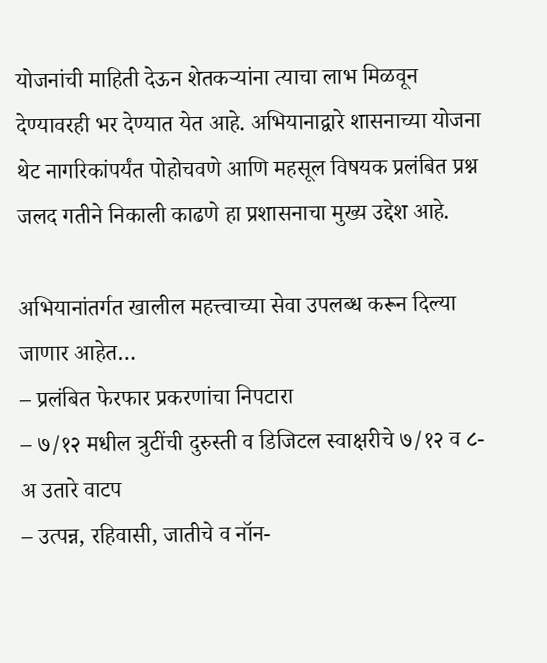योजनांची माहिती देऊन शेतकऱ्यांना त्याचा लाभ मिळवून देण्यावरही भर देण्यात येत आहे. अभियानाद्वारे शासनाच्या योजना थेट नागरिकांपर्यंत पोहोचवणे आणि महसूल विषयक प्रलंबित प्रश्न जलद गतीने निकाली काढणे हा प्रशासनाचा मुख्य उद्देश आहे.

अभियानांतर्गत खालील महत्त्वाच्या सेवा उपलब्ध करून दिल्या जाणार आहेत…
– प्रलंबित फेरफार प्रकरणांचा निपटारा
– ७/१२ मधील त्रुटींची दुरुस्ती व डिजिटल स्वाक्षरीचे ७/१२ व ८-अ उतारे वाटप
– उत्पन्न, रहिवासी, जातीचे व नॉन-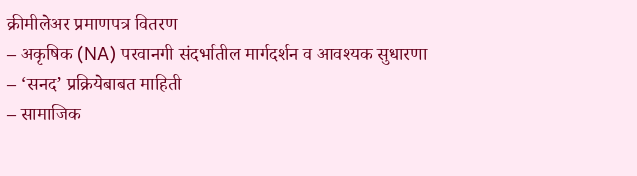क्रीमीलेअर प्रमाणपत्र वितरण
– अकृषिक (NA) परवानगी संदर्भातील मार्गदर्शन व आवश्यक सुधारणा
– ‘सनद’ प्रक्रियेबाबत माहिती
– सामाजिक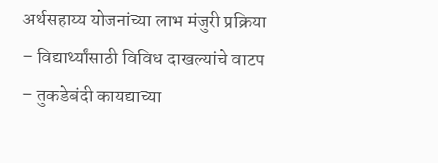अर्थसहाय्य योजनांच्या लाभ मंजुरी प्रक्रिया
– विद्यार्थ्यांसाठी विविध दाखल्यांचे वाटप
– तुकडेबंदी कायद्याच्या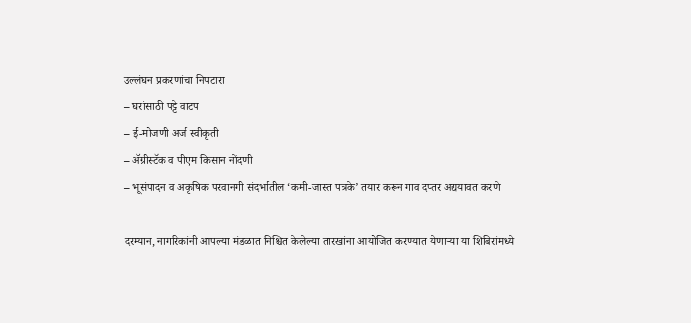उल्लंघन प्रकरणांचा निपटारा
– घरांसाठी पट्टे वाटप
– ई-मोजणी अर्ज स्वीकृती
– ॲग्रीस्टॅक व पीएम किसान नोंदणी
– भूसंपादन व अकृषिक परवानगी संदर्भातील ‘कमी-जास्त पत्रके’ तयार करून गाव दप्तर अद्ययावत करणे

दरम्यान, नागरिकांनी आपल्या मंडळात निश्चित केलेल्या तारखांना आयोजित करण्यात येणाऱ्या या शिबिरांमध्ये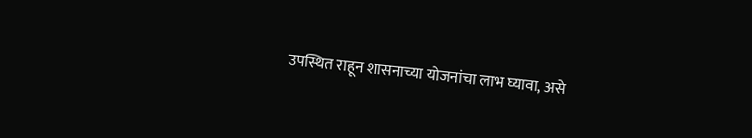उपस्थित राहून शासनाच्या योजनांचा लाभ घ्यावा, असे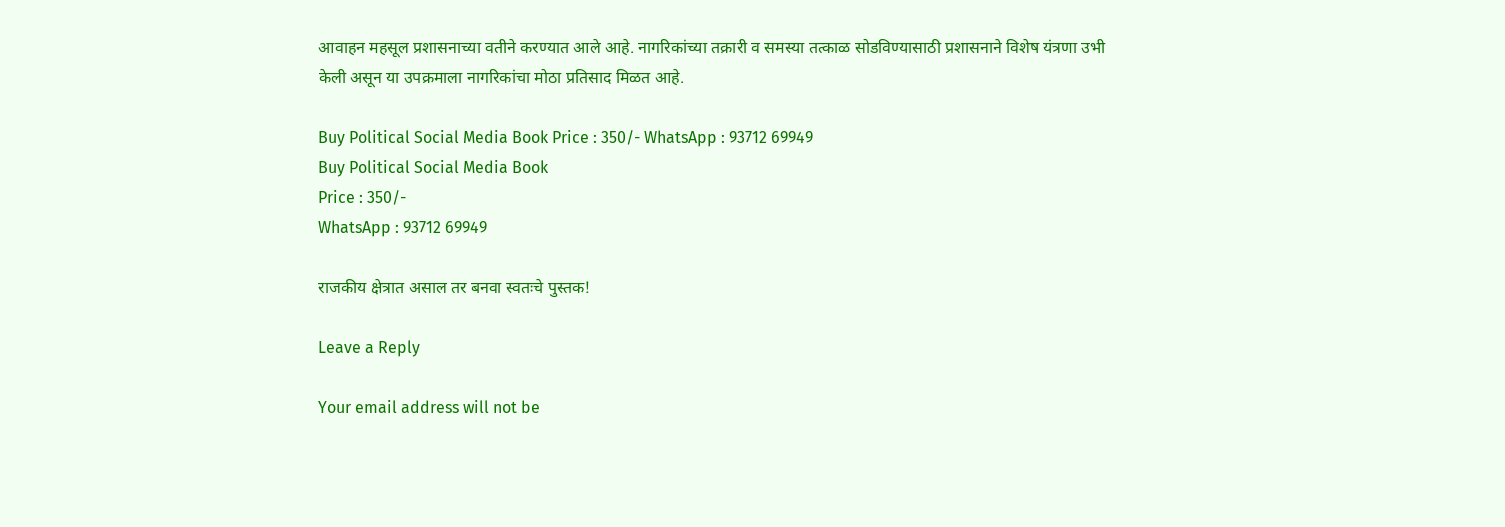आवाहन महसूल प्रशासनाच्या वतीने करण्यात आले आहे. नागरिकांच्या तक्रारी व समस्या तत्काळ सोडविण्यासाठी प्रशासनाने विशेष यंत्रणा उभी केली असून या उपक्रमाला नागरिकांचा मोठा प्रतिसाद मिळत आहे.

Buy Political Social Media Book Price : 350/- WhatsApp : 93712 69949
Buy Political Social Media Book
Price : 350/-
WhatsApp : 93712 69949

राजकीय क्षेत्रात असाल तर बनवा स्वतःचे पुस्तक!

Leave a Reply

Your email address will not be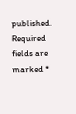published. Required fields are marked *